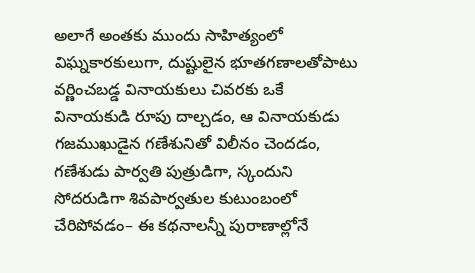అలాగే అంతకు ముందు సాహిత్యంలో విఘ్నకారకులుగా, దుష్టులైన భూతగణాలతోపాటు వర్ణించబడ్డ వినాయకులు చివరకు ఒకే వినాయకుడి రూపు దాల్చడం, ఆ వినాయకుడు గజముఖుడైన గణేశునితో విలీనం చెందడం, గణేశుడు పార్వతి పుత్రుడిగా, స్కందుని సోదరుడిగా శివపార్వతుల కుటుంబంలో చేరిపోవడం– ఈ కథనాలన్నీ పురాణాల్లోనే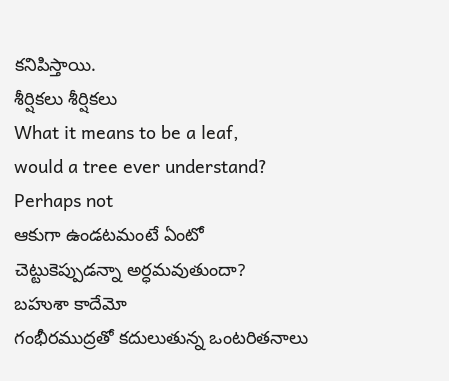కనిపిస్తాయి.
శీర్షికలు శీర్షికలు
What it means to be a leaf,
would a tree ever understand?
Perhaps not
ఆకుగా ఉండటమంటే ఏంటో
చెట్టుకెప్పుడన్నా అర్ధమవుతుందా?
బహుశా కాదేమో
గంభీరముద్రతో కదులుతున్న ఒంటరితనాలు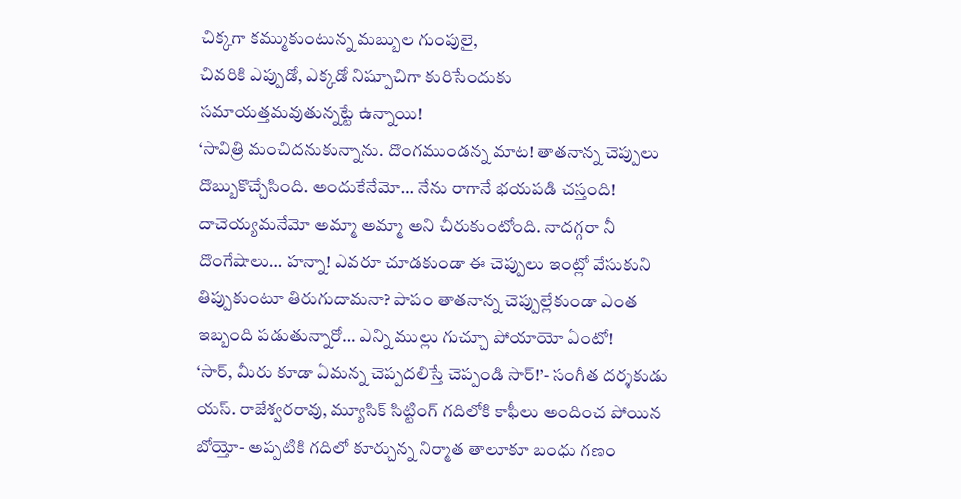చిక్కగా కమ్ముకుంటున్న మబ్బుల గుంపులై,
చివరికి ఎప్పుడో, ఎక్కడో నిష్పూచిగా కురిసేందుకు
సమాయత్తమవుతున్నట్టే ఉన్నాయి!
‘సావిత్రి మంచిదనుకున్నాను. దొంగముండన్న మాట! తాతనాన్న చెప్పులు దొబ్బుకొచ్చేసింది. అందుకేనేమో… నేను రాగానే భయపడి చస్తంది! దాచెయ్యమనేమో అమ్మా అమ్మా అని చీరుకుంటోంది. నాదగ్గరా నీ దొంగేషాలు… హన్నా! ఎవరూ చూడకుండా ఈ చెప్పులు ఇంట్లో వేసుకుని తిప్పుకుంటూ తిరుగుదామనా? పాపం తాతనాన్న చెప్పుల్లేకుండా ఎంత ఇబ్బంది పడుతున్నారో… ఎన్ని ముల్లు గుచ్చూ పోయాయో ఏంటో!
‘సార్, మీరు కూడా ఏమన్న చెప్పదలిస్తే చెప్పండి సార్!’- సంగీత దర్శకుడు యస్. రాజేశ్వరరావు, మ్యూసిక్ సిట్టింగ్ గదిలోకి కాఫీలు అందించ పోయిన బోయ్తో- అప్పటికి గదిలో కూర్చున్న నిర్మాత తాలూకూ బంధు గణం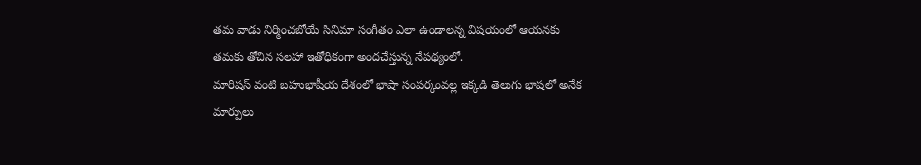తమ వాడు నిర్మించబోయే సినిమా సంగీతం ఎలా ఉండాలన్న విషయంలో ఆయనకు తమకు తోచిన సలహా ఇతోధికంగా అందచేస్తున్న నేపథ్యంలో.
మారిషస్ వంటి బహుభాషీయ దేశంలో భాషా సంపర్కంవల్ల ఇక్కడి తెలుగు భాషలో అనేక మార్పులు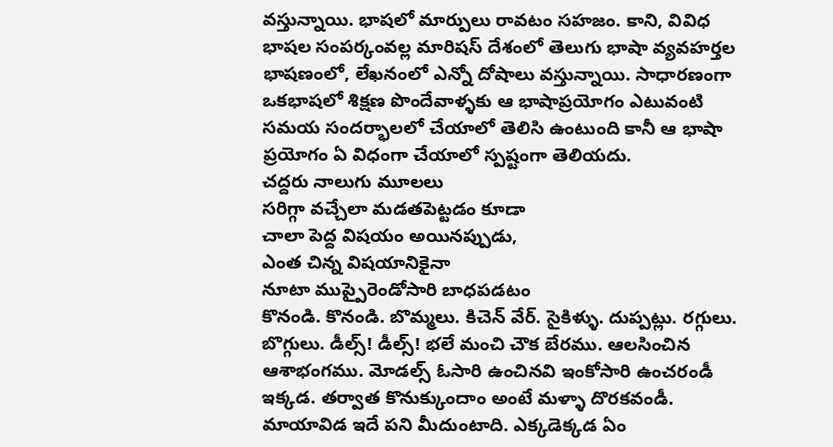వస్తున్నాయి. భాషలో మార్పులు రావటం సహజం. కాని, వివిధ భాషల సంపర్కంవల్ల మారిషస్ దేశంలో తెలుగు భాషా వ్యవహర్తల భాషణంలో, లేఖనంలో ఎన్నో దోషాలు వస్తున్నాయి. సాధారణంగా ఒకభాషలో శిక్షణ పొందేవాళ్ళకు ఆ భాషాప్రయోగం ఎటువంటి సమయ సందర్భాలలో చేయాలో తెలిసి ఉంటుంది కానీ ఆ భాషా ప్రయోగం ఏ విధంగా చేయాలో స్పష్టంగా తెలియదు.
చద్దరు నాలుగు మూలలు
సరిగ్గా వచ్చేలా మడతపెట్టడం కూడా
చాలా పెద్ద విషయం అయినప్పుడు,
ఎంత చిన్న విషయానికైనా
నూటా ముప్పైరెండోసారి బాధపడటం
కొనండి. కొనండి. బొమ్మలు. కిచెన్ వేర్. సైకిళ్ళు. దుప్పట్లు. రగ్గులు. బొగ్గులు. డీల్స్! డీల్స్! భలే మంచి చౌక బేరము. ఆలసించిన ఆశాభంగము. మోడల్స్ ఓసారి ఉంచినవి ఇంకోసారి ఉంచరండీ ఇక్కడ. తర్వాత కొనుక్కుందాం అంటే మళ్ళా దొరకవండీ. మాయావిడ ఇదే పని మీదుంటాది. ఎక్కడెక్కడ ఏం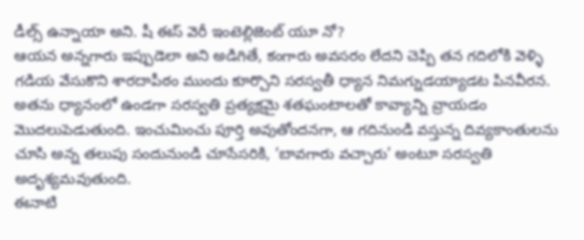డీల్స్ ఉన్నాయా అని. షీ ఈస్ వెరీ ఇంటెల్లిజెంట్ యూ నో?
ఆయన అన్నగారు ఇప్పుడెలా అని అడిగితే, కంగారు అవసరం లేదని చెప్పి తన గదిలోకి వెళ్ళి గడియ వేసుకొని శారదాపీఠం ముందు కూర్చొని సరస్వతీ ధ్యాన నిమగ్నుడయ్యాడట పినవీరన. అతను ధ్యానంలో ఉండగా సరస్వతి ప్రత్యక్షమై శతఘంటాలతో కావ్యాన్ని వ్రాయడం మొదలుపెడుతుంది. ఇంచుమించు పూర్తి అవుతోందనగా, ఆ గదినుండి వస్తున్న దివ్యకాంతులను చూసి అన్న తలుపు సందునుండి చూసేసరికి, ‘బావగారు వచ్చారు’ అంటూ సరస్వతి అదృశ్యమవుతుంది.
ఈనాటి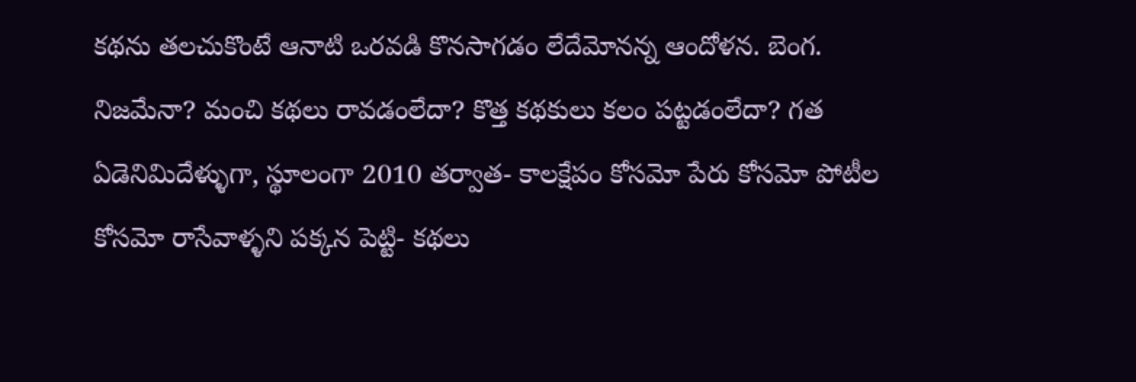కథను తలచుకొంటే ఆనాటి ఒరవడి కొనసాగడం లేదేమోనన్న ఆందోళన. బెంగ. నిజమేనా? మంచి కథలు రావడంలేదా? కొత్త కథకులు కలం పట్టడంలేదా? గత ఏడెనిమిదేళ్ళుగా, స్థూలంగా 2010 తర్వాత- కాలక్షేపం కోసమో పేరు కోసమో పోటీల కోసమో రాసేవాళ్ళని పక్కన పెట్టి- కథలు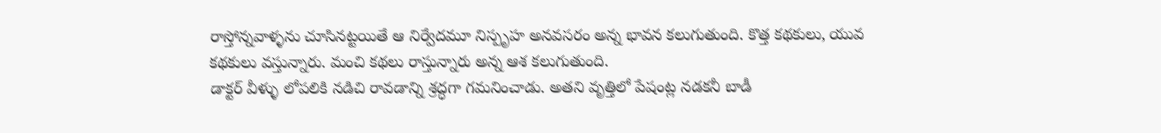రాస్తోన్నవాళ్ళను చూసినట్టయితే ఆ నిర్వేదమూ నిస్పృహ అనవసరం అన్న భావన కలుగుతుంది. కొత్త కథకులు, యువ కథకులు వస్తున్నారు. మంచి కథలు రాస్తున్నారు అన్న ఆశ కలుగుతుంది.
డాక్టర్ వీళ్ళు లోపలికి నడిచి రావడాన్ని శ్రద్ధగా గమనించాడు. అతని వృత్తిలో పేషంట్ల నడకనీ బాడీ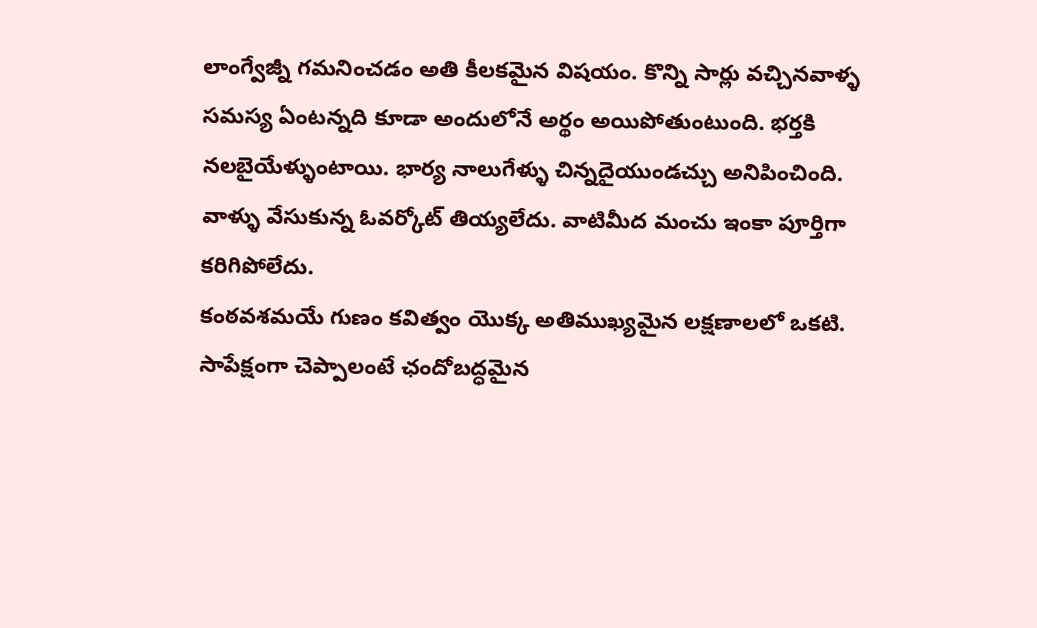లాంగ్వేజ్నీ గమనించడం అతి కీలకమైన విషయం. కొన్ని సార్లు వచ్చినవాళ్ళ సమస్య ఏంటన్నది కూడా అందులోనే అర్థం అయిపోతుంటుంది. భర్తకి నలబైయేళ్ళుంటాయి. భార్య నాలుగేళ్ళు చిన్నదైయుండచ్చు అనిపించింది. వాళ్ళు వేసుకున్న ఓవర్కోట్ తియ్యలేదు. వాటిమీద మంచు ఇంకా పూర్తిగా కరిగిపోలేదు.
కంఠవశమయే గుణం కవిత్వం యొక్క అతిముఖ్యమైన లక్షణాలలో ఒకటి. సాపేక్షంగా చెప్పాలంటే ఛందోబద్ధమైన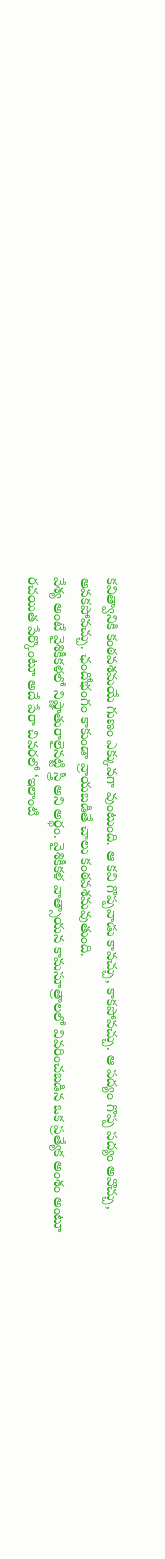కవిత్వానికి కంఠవశమయే గుణం ఎక్కువగా వుంటుంది. ఆ కవి గొప్పవాడు కావచ్చు, కాకపోవచ్చు. ఆ పద్యం గొప్ప పద్యం అవొచ్చు, అవకపోవచ్చు. ఛందోభంగం కాకుండా వ్రాయబడితే చాలు కంఠవశమవుతుంది.
వేశ్య అంటే వైశికీకళలో నిష్ణాతురాలైనట్టి స్త్రీ అని అర్థం. వైశికీకళ వాత్సాయన కామసూత్రాలలో వివరించబడిన ఒక ప్రత్యేక అంశం అంటూ రచయిత పేర్కొంటూ అదే పేరా చివరలో ‘ఇలాంటి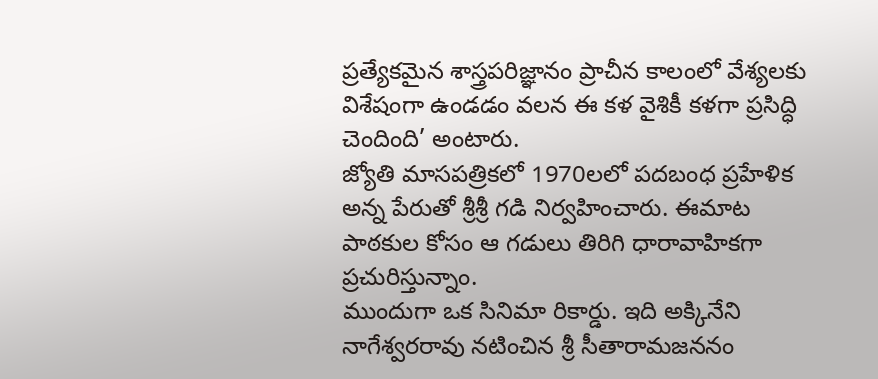ప్రత్యేకమైన శాస్త్రపరిజ్ఞానం ప్రాచీన కాలంలో వేశ్యలకు విశేషంగా ఉండడం వలన ఈ కళ వైశికీ కళగా ప్రసిద్ధి చెందింది’ అంటారు.
జ్యోతి మాసపత్రికలో 1970లలో పదబంధ ప్రహేళిక అన్న పేరుతో శ్రీశ్రీ గడి నిర్వహించారు. ఈమాట పాఠకుల కోసం ఆ గడులు తిరిగి ధారావాహికగా ప్రచురిస్తున్నాం.
ముందుగా ఒక సినిమా రికార్డు. ఇది అక్కినేని నాగేశ్వరరావు నటించిన శ్రీ సీతారామజననం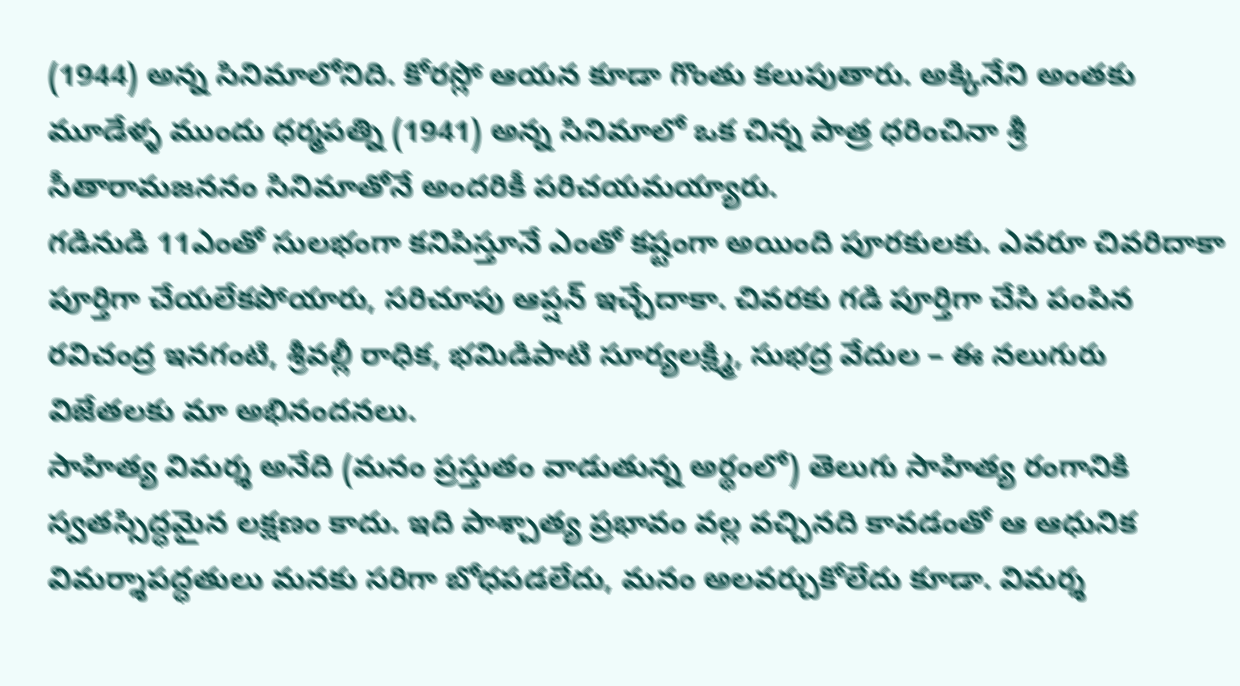(1944) అన్న సినిమాలోనిది. కోరస్లో ఆయన కూడా గొంతు కలుపుతారు. అక్కినేని అంతకు మూడేళ్ళ ముందు ధర్మపత్ని (1941) అన్న సినిమాలో ఒక చిన్న పాత్ర ధరించినా శ్రీ సీతారామజననం సినిమాతోనే అందరికీ పరిచయమయ్యారు.
గడినుడి 11ఎంతో సులభంగా కనిపిస్తూనే ఎంతో కష్టంగా అయింది పూరకులకు. ఎవరూ చివరిదాకా పూర్తిగా చేయలేకపోయారు, సరిచూపు ఆప్షన్ ఇచ్చేదాకా. చివరకు గడి పూర్తిగా చేసి పంపిన రవిచంద్ర ఇనగంటి, శ్రీవల్లీ రాధిక, భమిడిపాటి సూర్యలక్ష్మి, సుభద్ర వేదుల – ఈ నలుగురు విజేతలకు మా అభినందనలు.
సాహిత్య విమర్శ అనేది (మనం ప్రస్తుతం వాడుతున్న అర్థంలో) తెలుగు సాహిత్య రంగానికి స్వతస్సిద్ధమైన లక్షణం కాదు. ఇది పాశ్చాత్య ప్రభావం వల్ల వచ్చినది కావడంతో ఆ ఆధునిక విమర్శాపద్ధతులు మనకు సరిగా బోధపడలేదు, మనం అలవర్చుకోలేదు కూడా. విమర్శ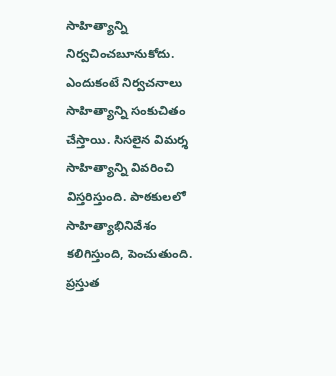సాహిత్యాన్ని నిర్వచించబూనుకోదు. ఎందుకంటే నిర్వచనాలు సాహిత్యాన్ని సంకుచితం చేస్తాయి. సిసలైన విమర్శ సాహిత్యాన్ని వివరించి విస్తరిస్తుంది. పాఠకులలో సాహిత్యాభినివేశం కలిగిస్తుంది, పెంచుతుంది. ప్రస్తుత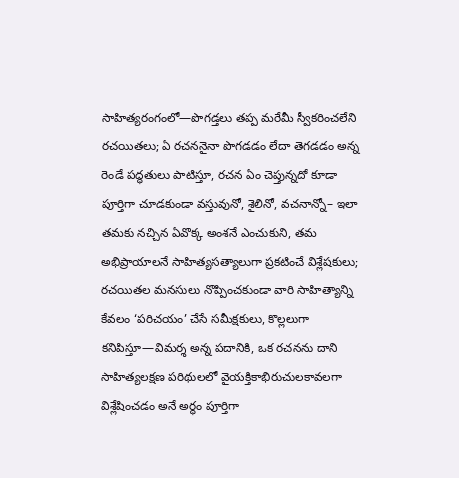సాహిత్యరంగంలో—పొగడ్తలు తప్ప మరేమీ స్వీకరించలేని రచయితలు; ఏ రచననైనా పొగడడం లేదా తెగడడం అన్న రెండే పద్ధతులు పాటిస్తూ, రచన ఏం చెప్తున్నదో కూడా పూర్తిగా చూడకుండా వస్తువునో, శైలినో, వచనాన్నో– ఇలా తమకు నచ్చిన ఏవొక్క అంశనే ఎంచుకుని, తమ అభిప్రాయాలనే సాహిత్యసత్యాలుగా ప్రకటించే విశ్లేషకులు; రచయితల మనసులు నొప్పించకుండా వారి సాహిత్యాన్ని కేవలం ‘పరిచయం’ చేసే సమీక్షకులు, కొల్లలుగా కనిపిస్తూ—విమర్శ అన్న పదానికి, ఒక రచనను దాని సాహిత్యలక్షణ పరిథులలో వైయక్తికాభిరుచులకావలగా విశ్లేషించడం అనే అర్థం పూర్తిగా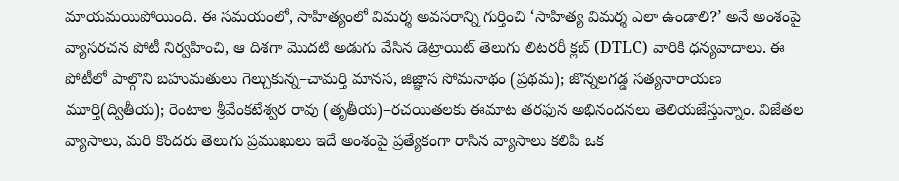మాయమయిపోయింది. ఈ సమయంలో, సాహిత్యంలో విమర్శ అవసరాన్ని గుర్తించి ‘సాహిత్య విమర్శ ఎలా ఉండాలి?’ అనే అంశంపై వ్యాసరచన పోటీ నిర్వహించి, ఆ దిశగా మొదటి అడుగు వేసిన డెట్రాయిట్ తెలుగు లిటరరీ క్లబ్ (DTLC) వారికి ధన్యవాదాలు. ఈ పోటీలో పాల్గొని బహుమతులు గెల్చుకున్న–చామర్తి మానస, జిజ్ఞాస సోమనాథం (ప్రథమ); జొన్నలగడ్డ సత్యనారాయణ మూర్తి(ద్వితీయ); రెంటాల శ్రీవేంకటేశ్వర రావు (తృతీయ)–రచయితలకు ఈమాట తరఫున అభినందనలు తెలియజేస్తున్నాం. విజేతల వ్యాసాలు, మరి కొందరు తెలుగు ప్రముఖులు ఇదే అంశంపై ప్రత్యేకంగా రాసిన వ్యాసాలు కలిపి ఒక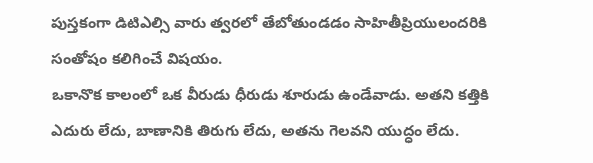పుస్తకంగా డిటిఎల్సి వారు త్వరలో తేబోతుండడం సాహితీప్రియులందరికి సంతోషం కలిగించే విషయం.
ఒకానొక కాలంలో ఒక వీరుడు ధీరుడు శూరుడు ఉండేవాడు. అతని కత్తికి ఎదురు లేదు, బాణానికి తిరుగు లేదు, అతను గెలవని యుద్ధం లేదు.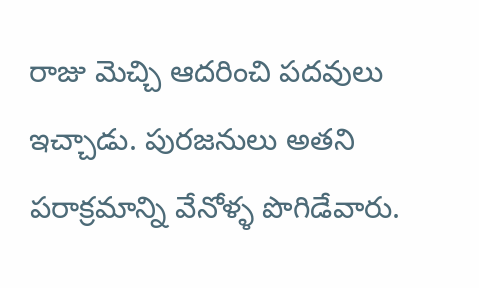రాజు మెచ్చి ఆదరించి పదవులు ఇచ్చాడు. పురజనులు అతని పరాక్రమాన్ని వేనోళ్ళ పొగిడేవారు.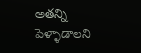అతన్ని పెళ్ళాడాలని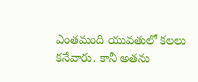ఎంతమంది యువతులో కలలు కనేవారు. కానీ అతను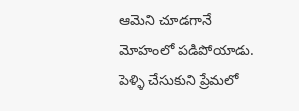ఆమెని చూడగానే మోహంలో పడిపోయాడు. పెళ్ళి చేసుకుని ప్రేమలో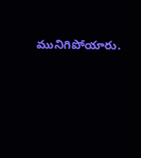మునిగిపోయారు.